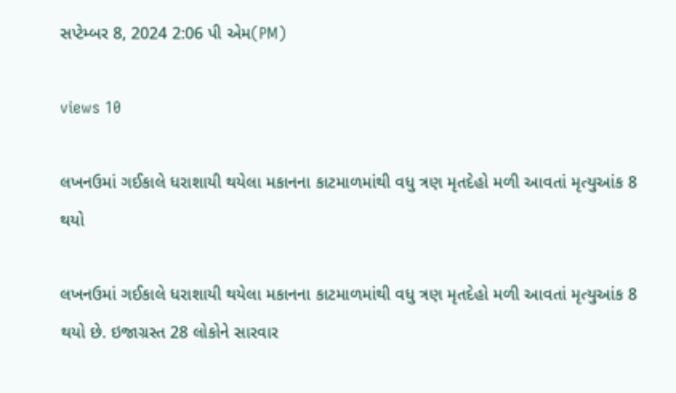સપ્ટેમ્બર 8, 2024 2:06 પી એમ(PM)

views 10

લખનઉમાં ગઈકાલે ધરાશાયી થયેલા મકાનના કાટમાળમાંથી વધુ ત્રણ મૃતદેહો મળી આવતાં મૃત્યુઆંક 8 થયો

લખનઉમાં ગઈકાલે ધરાશાયી થયેલા મકાનના કાટમાળમાંથી વધુ ત્રણ મૃતદેહો મળી આવતાં મૃત્યુઆંક 8 થયો છે. ઇજાગ્રસ્ત 28 લોકોને સારવાર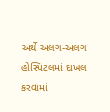અર્થે અલગ-અલગ હોસ્પિટલમાં દાખલ કરવામાં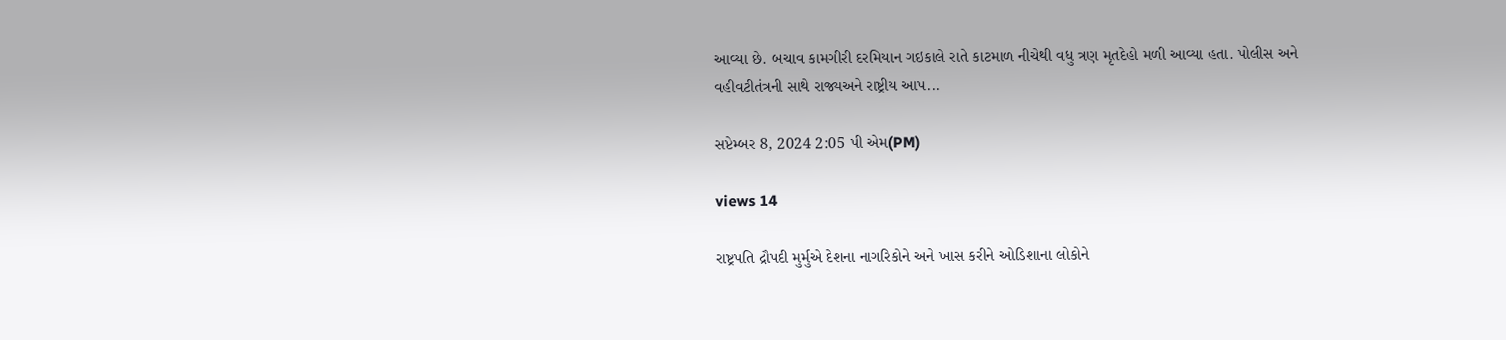આવ્યા છે. બચાવ કામગીરી દરમિયાન ગઇકાલે રાતે કાટમાળ નીચેથી વધુ ત્રણ મૃતદેહો મળી આવ્યા હતા. પોલીસ અને વહીવટીતંત્રની સાથે રાજ્યઅને રાષ્ટ્રીય આપ...

સપ્ટેમ્બર 8, 2024 2:05 પી એમ(PM)

views 14

રાષ્ટ્રપતિ દ્રૌપદી મુર્મુએ દેશના નાગરિકોને અને ખાસ કરીને ઓડિશાના લોકોને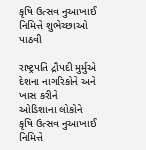કૃષિ ઉત્સવ નુઆખાઈ નિમિત્તે શુભેચ્છાઓ પાઠવી

રાષ્ટ્રપતિ દ્રૌપદી મુર્મુએ દેશના નાગરિકોને અને ખાસ કરીને ઓડિશાના લોકોને કૃષિ ઉત્સવ નુઆખાઈ નિમિત્તે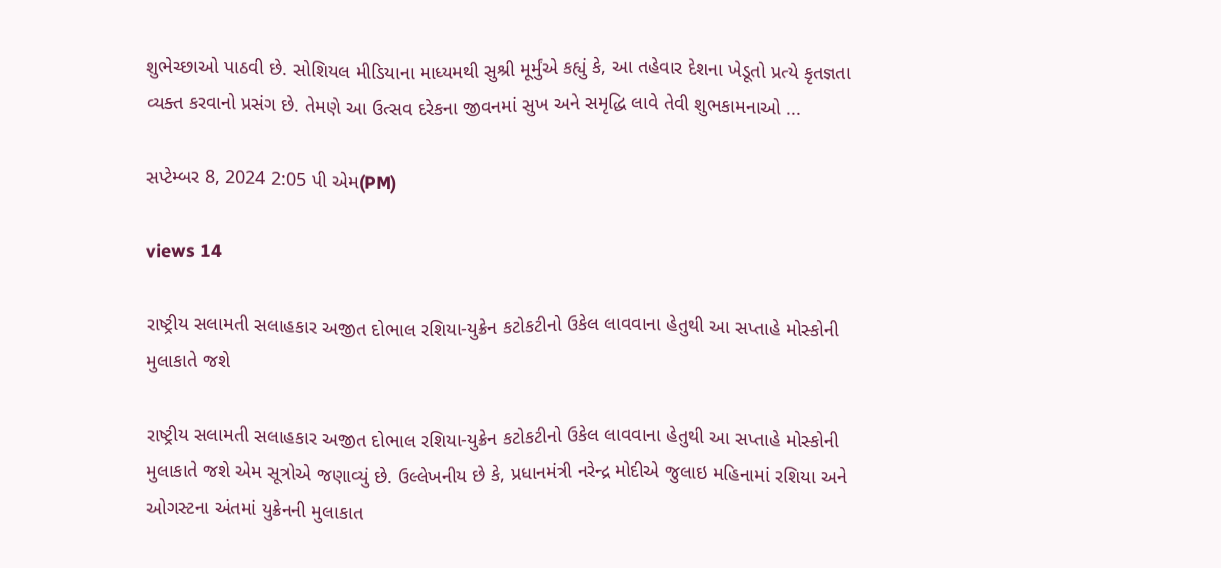શુભેચ્છાઓ પાઠવી છે. સોશિયલ મીડિયાના માધ્યમથી સુશ્રી મૂર્મુંએ કહ્યું કે, આ તહેવાર દેશના ખેડૂતો પ્રત્યે કૃતજ્ઞતા વ્યક્ત કરવાનો પ્રસંગ છે. તેમણે આ ઉત્સવ દરેકના જીવનમાં સુખ અને સમૃદ્ધિ લાવે તેવી શુભકામનાઓ ...

સપ્ટેમ્બર 8, 2024 2:05 પી એમ(PM)

views 14

રાષ્ટ્રીય સલામતી સલાહકાર અજીત દોભાલ રશિયા-યુક્રેન કટોકટીનો ઉકેલ લાવવાના હેતુથી આ સપ્તાહે મોસ્કોની મુલાકાતે જશે

રાષ્ટ્રીય સલામતી સલાહકાર અજીત દોભાલ રશિયા-યુક્રેન કટોકટીનો ઉકેલ લાવવાના હેતુથી આ સપ્તાહે મોસ્કોની મુલાકાતે જશે એમ સૂત્રોએ જણાવ્યું છે. ઉલ્લેખનીય છે કે, પ્રધાનમંત્રી નરેન્દ્ર મોદીએ જુલાઇ મહિનામાં રશિયા અને ઓગસ્ટના અંતમાં યુક્રેનની મુલાકાત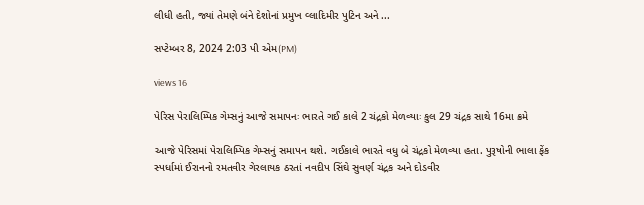લીધી હતી, જ્યાં તેમણે બંને દેશોનાં પ્રમુખ વ્લાદિમીર પુટિન અને ...

સપ્ટેમ્બર 8, 2024 2:03 પી એમ(PM)

views 16

પેરિસ પેરાલિમ્પિક ગેમ્સનું આજે સમાપનઃ ભારતે ગઈ કાલે 2 ચંદ્રકો મેળવ્યાઃ કુલ 29 ચંદ્રક સાથે 16મા ક્રમે

આજે પેરિસમાં પેરાલિમ્પિક ગેમ્સનું સમાપન થશે. ગઈકાલે ભારતે વધુ બે ચંદ્રકો મેળવ્યા હતા. પુરૂષોની ભાલા ફેંક સ્પર્ધામાં ઈરાનનો રમતવીર ગેરલાયક ઠરતાં નવદીપ સિંઘે સુવર્ણ ચંદ્રક અને દોડવીર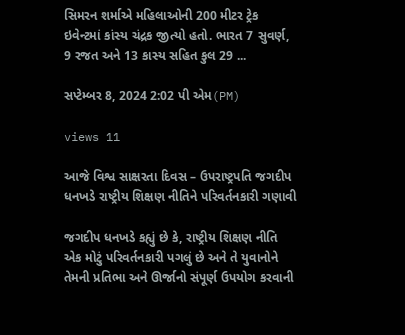સિમરન શર્માએ મહિલાઓની 200 મીટર ટ્રેક ઇવેન્ટમાં કાંસ્ય ચંદ્રક જીત્યો હતો. ભારત 7 સુવર્ણ, 9 રજત અને 13 કાસ્ય સહિત કુલ 29 ...

સપ્ટેમ્બર 8, 2024 2:02 પી એમ(PM)

views 11

આજે વિશ્વ સાક્ષરતા દિવસ – ઉપરાષ્ટ્રપતિ જગદીપ ધનખડે રાષ્ટ્રીય શિક્ષણ નીતિને પરિવર્તનકારી ગણાવી

જગદીપ ધનખડે કહ્યું છે કે, રાષ્ટ્રીય શિક્ષણ નીતિ એક મોટું પરિવર્તનકારી પગલું છે અને તે યુવાનોને તેમની પ્રતિભા અને ઊર્જાનો સંપૂર્ણ ઉપયોગ કરવાની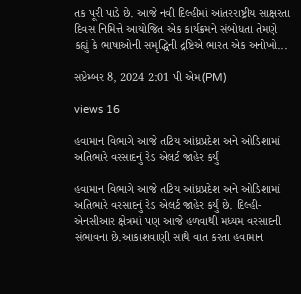તક પૂરી પાડે છે. આજે નવી દિલ્હીમાં આંતરરાષ્ટ્રીય સાક્ષરતા દિવસ નિમિત્તે આયોજિત એક કાર્યક્રમને સંબોધતા તેમણે કહ્યું કે ભાષાઓની સમૃદ્ધિની દ્રષ્ટિએ ભારત એક અનોખો...

સપ્ટેમ્બર 8, 2024 2:01 પી એમ(PM)

views 16

હવામાન વિભાગે આજે તટિય આંધ્રપ્રદેશ અને ઓડિશામાં અતિભારે વરસાદનું રેડ એલર્ટ જાહેર કર્યું

હવામાન વિભાગે આજે તટિય આંધ્રપ્રદેશ અને ઓડિશામાં અતિભારે વરસાદનું રેડ એલર્ટ જાહેર કર્યું છે. દિલ્હી-એનસીઆર ક્ષેત્રમાં પણ આજે હળવાથી મધ્યમ વરસાદની સંભાવના છે.આકાશવાણી સાથે વાત કરતા હવામાન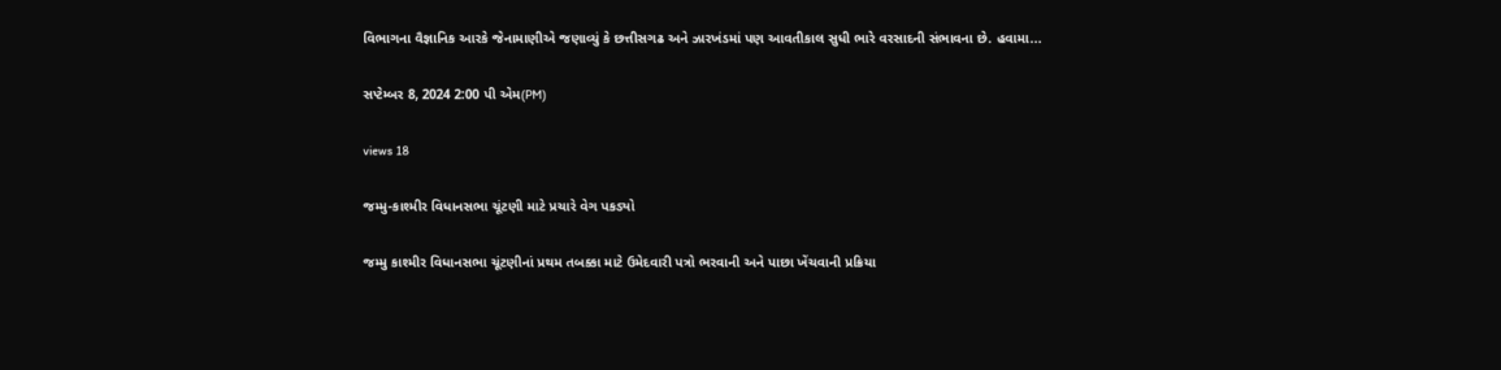વિભાગના વૈજ્ઞાનિક આરકે જેનામાણીએ જણાવ્યું કે છત્તીસગઢ અને ઝારખંડમાં પણ આવતીકાલ સુધી ભારે વરસાદની સંભાવના છે. હવામા...

સપ્ટેમ્બર 8, 2024 2:00 પી એમ(PM)

views 18

જમ્મુ-કાશ્મીર વિધાનસભા ચૂંટણી માટે પ્રચારે વેગ પકડ્યો

જમ્મુ કાશ્મીર વિધાનસભા ચૂંટણીનાં પ્રથમ તબક્કા માટે ઉમેદવારી પત્રો ભરવાની અને પાછા ખેંચવાની પ્રક્રિયા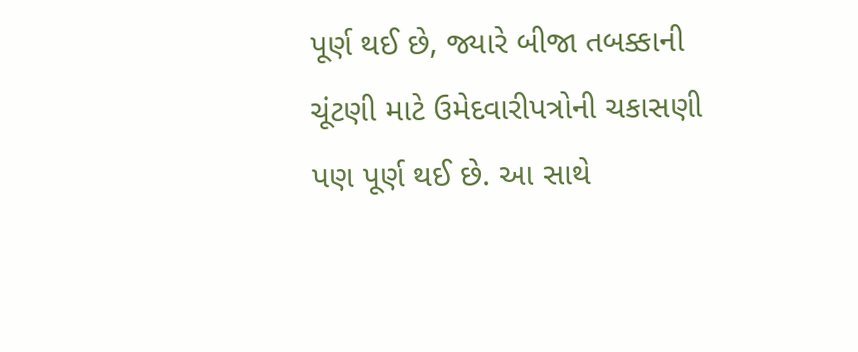પૂર્ણ થઈ છે, જ્યારે બીજા તબક્કાની ચૂંટણી માટે ઉમેદવારીપત્રોની ચકાસણી પણ પૂર્ણ થઈ છે. આ સાથે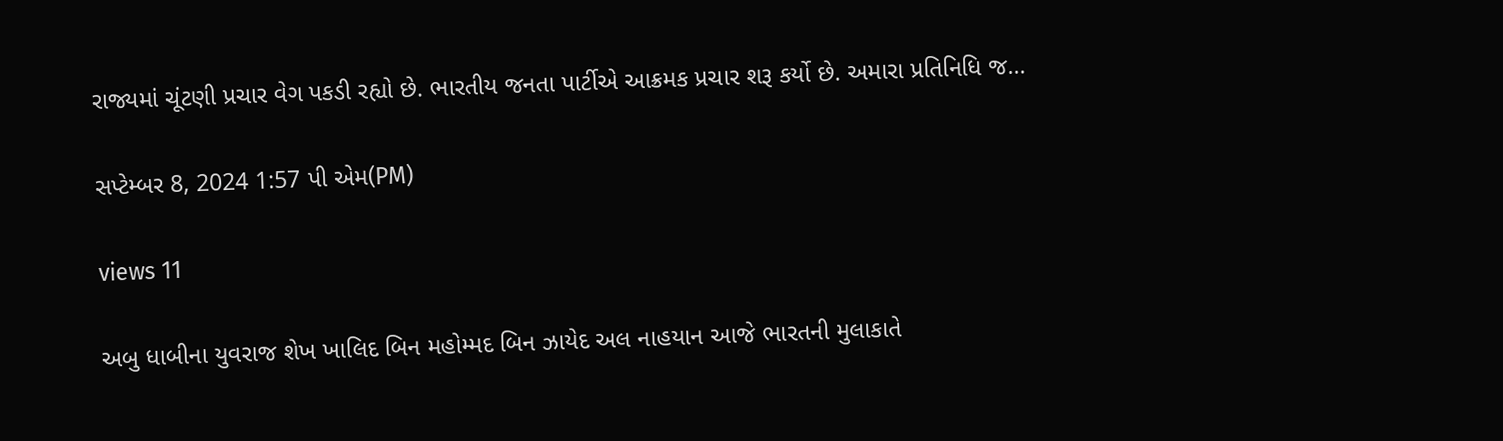રાજ્યમાં ચૂંટણી પ્રચાર વેગ પકડી રહ્યો છે. ભારતીય જનતા પાર્ટીએ આક્રમક પ્રચાર શરૂ કર્યો છે. અમારા પ્રતિનિધિ જ...

સપ્ટેમ્બર 8, 2024 1:57 પી એમ(PM)

views 11

અબુ ધાબીના યુવરાજ શેખ ખાલિદ બિન મહોમ્મદ બિન ઝાયેદ અલ નાહયાન આજે ભારતની મુલાકાતે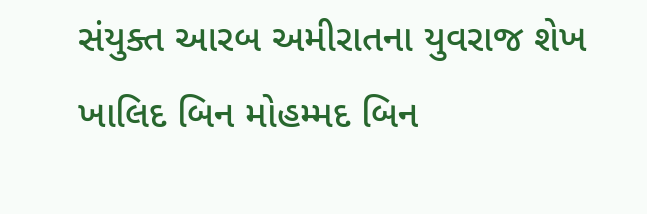સંયુક્ત આરબ અમીરાતના યુવરાજ શેખ ખાલિદ બિન મોહમ્મદ બિન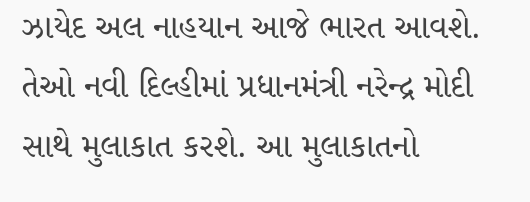ઝાયેદ અલ નાહયાન આજે ભારત આવશે. તેઓ નવી દિલ્હીમાં પ્રધાનમંત્રી નરેન્દ્ર મોદી સાથે મુલાકાત કરશે. આ મુલાકાતનો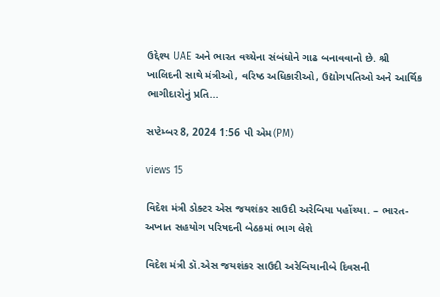ઉદ્દેશ્ય UAE અને ભારત વચ્ચેના સંબંધોને ગાઢ બનાવવાનો છે. શ્રી ખાલિદની સાથે મંત્રીઓ, વરિષ્ઠ અધિકારીઓ, ઉદ્યોગપતિઓ અને આર્થિક ભાગીદારોનું પ્રતિ...

સપ્ટેમ્બર 8, 2024 1:56 પી એમ(PM)

views 15

વિદેશ મંત્રી ડોક્ટર એસ જયશંકર સાઉદી અરેબિયા પહોંચ્યા. – ભારત-અખાત સહયોગ પરિષદની બેઠકમાં ભાગ લેશે

વિદેશ મંત્રી ડૉ.એસ જયશંકર સાઉદી અરેબિયાનીબે દિવસની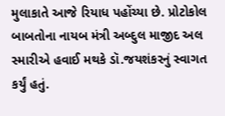મુલાકાતે આજે રિયાધ પહોંચ્યા છે. પ્રોટોકોલ બાબતોના નાયબ મંત્રી અબ્દુલ માજીદ અલ સ્મારીએ હવાઈ મથકે ડૉ.જયશંકરનું સ્વાગત કર્યું હતું.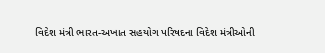વિદેશ મંત્રી ભારત-અખાત સહયોગ પરિષદના વિદેશ મંત્રીઓની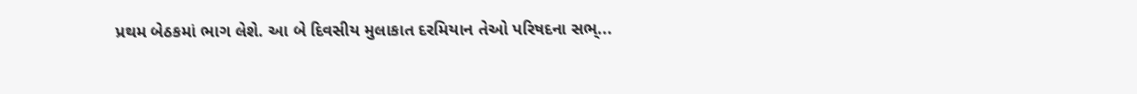પ્રથમ બેઠકમાં ભાગ લેશે. આ બે દિવસીય મુલાકાત દરમિયાન તેઓ પરિષદના સભ્...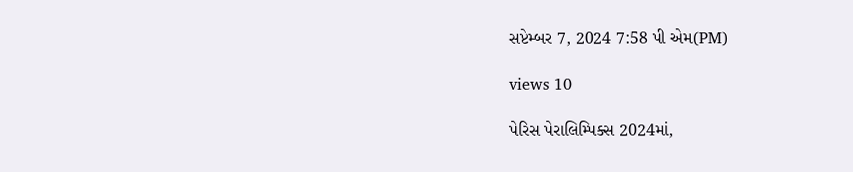સપ્ટેમ્બર 7, 2024 7:58 પી એમ(PM)

views 10

પેરિસ પેરાલિમ્પિક્સ 2024માં,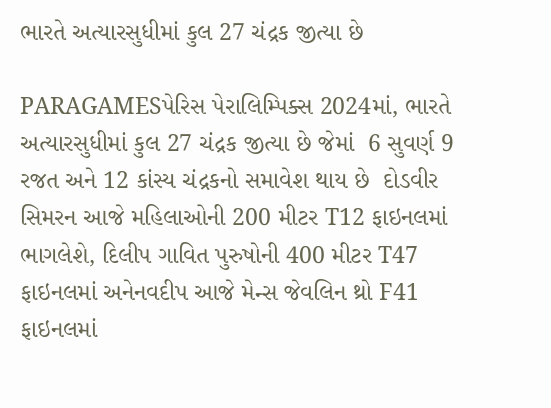ભારતે અત્યારસુધીમાં કુલ 27 ચંદ્રક જીત્યા છે

PARAGAMESપેરિસ પેરાલિમ્પિક્સ 2024માં, ભારતે અત્યારસુધીમાં કુલ 27 ચંદ્રક જીત્યા છે જેમાં  6 સુવર્ણ 9  રજત અને 12 કાંસ્ય ચંદ્રકનો સમાવેશ થાય છે  દોડવીર સિમરન આજે મહિલાઓની 200 મીટર T12 ફાઇનલમાં ભાગલેશે, દિલીપ ગાવિત પુરુષોની 400 મીટર T47 ફાઇનલમાં અનેનવદીપ આજે મેન્સ જેવલિન થ્રો F41 ફાઇનલમાં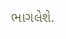ભાગલેશે.